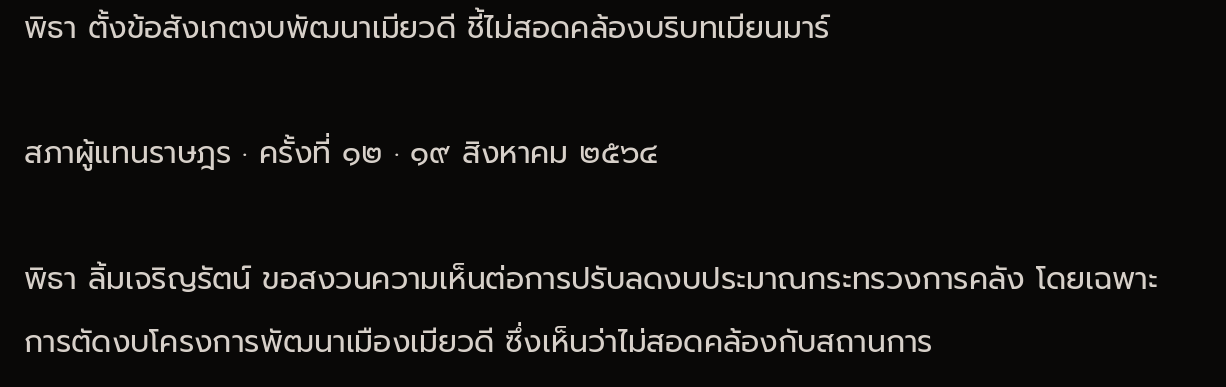พิธา ตั้งข้อสังเกตงบพัฒนาเมียวดี ชี้ไม่สอดคล้องบริบทเมียนมาร์

สภาผู้แทนราษฎร · ครั้งที่ ๑๒ · ๑๙ สิงหาคม ๒๕๖๔

พิธา ลิ้มเจริญรัตน์ ขอสงวนความเห็นต่อการปรับลดงบประมาณกระทรวงการคลัง โดยเฉพาะการตัดงบโครงการพัฒนาเมืองเมียวดี ซึ่งเห็นว่าไม่สอดคล้องกับสถานการ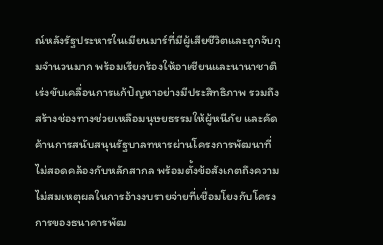ณ์หลังรัฐประหารในเมียนมาร์ที่มีผู้เสียชีวิตและถูกจับกุมจำนวนมาก พร้อมเรียกร้องให้อาเซียนและนานาชาติเร่งขับเคลื่อนการแก้ปัญหาอย่างมีประสิทธิภาพ รวมถึงสร้างช่องทางช่วยเหลือมนุษยธรรมให้ผู้หนีภัย และคัดค้านการสนับสนุนรัฐบาลทหารผ่านโครงการพัฒนาที่ไม่สอดคล้องกับหลักสากล พร้อมตั้งข้อสังเกตถึงความไม่สมเหตุผลในการอ้างงบรายจ่ายที่เชื่อมโยงกับโครงการของธนาคารพัฒ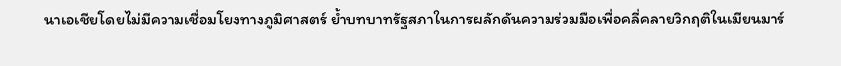นาเอเชียโดยไม่มีความเชื่อมโยงทางภูมิศาสตร์ ย้ำบทบาทรัฐสภาในการผลักดันความร่วมมือเพื่อคลี่คลายวิกฤติในเมียนมาร์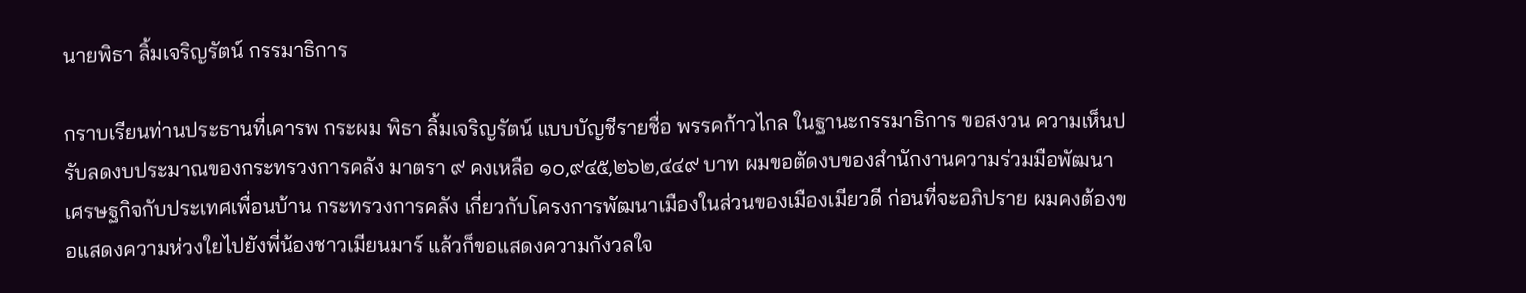นายพิธา ลิ้มเจริญรัตน์ กรรมาธิการ

กราบเรียนท่านประธานที่เคารพ กระผม พิธา ลิ้มเจริญรัตน์ แบบบัญชีรายชื่อ พรรคก้าวไกล ในฐานะกรรมาธิการ ขอสงวน ความเห็นปรับลดงบประมาณของกระทรวงการคลัง มาตรา ๙ คงเหลือ ๑๐,๙๔๕,๒๖๒,๔๔๙ บาท ผมขอตัดงบของสำนักงานความร่วมมือพัฒนาเศรษฐกิจกับประเทศเพื่อนบ้าน กระทรวงการคลัง เกี่ยวกับโครงการพัฒนาเมืองในส่วนของเมืองเมียวดี ก่อนที่จะอภิปราย ผมคงต้องขอแสดงความห่วงใยไปยังพี่น้องชาวเมียนมาร์ แล้วก็ขอแสดงความกังวลใจ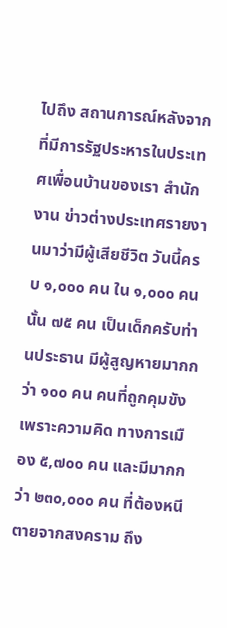ไปถึง สถานการณ์หลังจากที่มีการรัฐประหารในประเทศเพื่อนบ้านของเรา สำนักงาน ข่าวต่างประเทศรายงานมาว่ามีผู้เสียชีวิต วันนี้ครบ ๑,๐๐๐ คน ใน ๑,๐๐๐ คนนั้น ๗๕ คน เป็นเด็กครับท่านประธาน มีผู้สูญหายมากกว่า ๑๐๐ คน คนที่ถูกคุมขังเพราะความคิด ทางการเมือง ๕,๗๐๐ คน และมีมากกว่า ๒๓๐,๐๐๐ คน ที่ต้องหนีตายจากสงคราม ถึง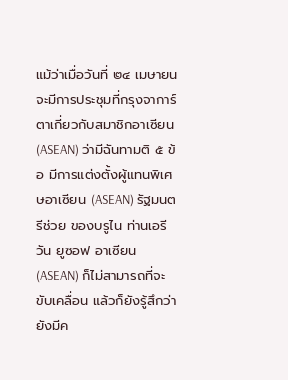แม้ว่าเมื่อวันที่ ๒๔ เมษายน จะมีการประชุมที่กรุงจาการ์ตาเกี่ยวกับสมาชิกอาเซียน (ASEAN) ว่ามีฉันทามติ ๕ ข้อ มีการแต่งตั้งผู้แทนพิเศษอาเซียน (ASEAN) รัฐมนตรีช่วย ของบรูไน ท่านเอรีวัน ยูซอฟ อาเซียน (ASEAN) ก็ไม่สามารถที่จะขับเคลื่อน แล้วก็ยังรู้สึกว่า ยังมีค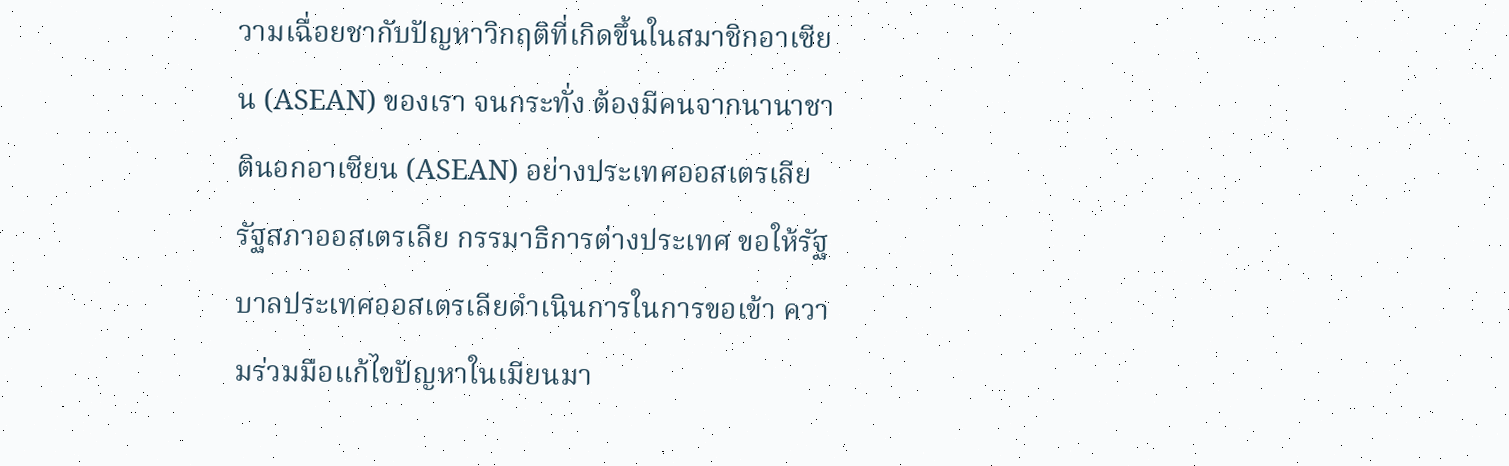วามเฉื่อยชากับปัญหาวิกฤติที่เกิดขึ้นในสมาชิกอาเซียน (ASEAN) ของเรา จนกระทั่ง ต้องมีคนจากนานาชาตินอกอาเซียน (ASEAN) อย่างประเทศออสเตรเลีย รัฐสภาออสเตรเลีย กรรมาธิการต่างประเทศ ขอให้รัฐบาลประเทศออสเตรเลียดำเนินการในการขอเข้า ความร่วมมือแก้ไขปัญหาในเมียนมา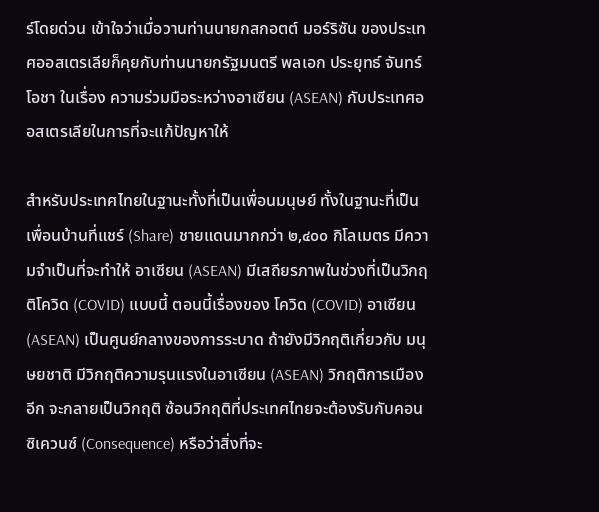ร์โดยด่วน เข้าใจว่าเมื่อวานท่านนายกสกอตต์ มอร์ริซัน ของประเทศออสเตรเลียก็คุยกับท่านนายกรัฐมนตรี พลเอก ประยุทธ์ จันทร์โอชา ในเรื่อง ความร่วมมือระหว่างอาเซียน (ASEAN) กับประเทศออสเตรเลียในการที่จะแก้ปัญหาให้

สำหรับประเทศไทยในฐานะทั้งที่เป็นเพื่อนมนุษย์ ทั้งในฐานะที่เป็น เพื่อนบ้านที่แชร์ (Share) ชายแดนมากกว่า ๒,๔๐๐ กิโลเมตร มีความจำเป็นที่จะทำให้ อาเซียน (ASEAN) มีเสถียรภาพในช่วงที่เป็นวิกฤติโควิด (COVID) แบบนี้ ตอนนี้เรื่องของ โควิด (COVID) อาเซียน (ASEAN) เป็นศูนย์กลางของการระบาด ถ้ายังมีวิกฤติเกี่ยวกับ มนุษยชาติ มีวิกฤติความรุนแรงในอาเซียน (ASEAN) วิกฤติการเมืองอีก จะกลายเป็นวิกฤติ ซ้อนวิกฤติที่ประเทศไทยจะต้องรับกับคอนซิเควนซ์ (Consequence) หรือว่าสิ่งที่จะ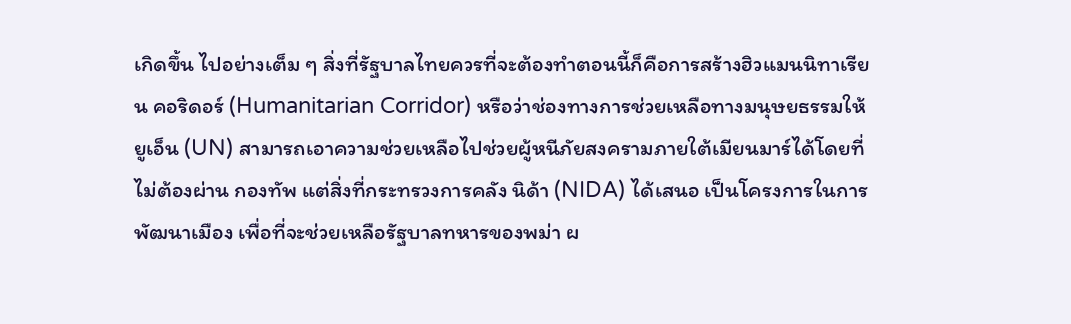เกิดขึ้น ไปอย่างเต็ม ๆ สิ่งที่รัฐบาลไทยควรที่จะต้องทำตอนนี้ก็คือการสร้างฮิวแมนนิทาเรียน คอริดอร์ (Humanitarian Corridor) หรือว่าช่องทางการช่วยเหลือทางมนุษยธรรมให้ยูเอ็น (UN) สามารถเอาความช่วยเหลือไปช่วยผู้หนีภัยสงครามภายใต้เมียนมาร์ได้โดยที่ไม่ต้องผ่าน กองทัพ แต่สิ่งที่กระทรวงการคลัง นิด้า (NIDA) ได้เสนอ เป็นโครงการในการพัฒนาเมือง เพื่อที่จะช่วยเหลือรัฐบาลทหารของพม่า ผ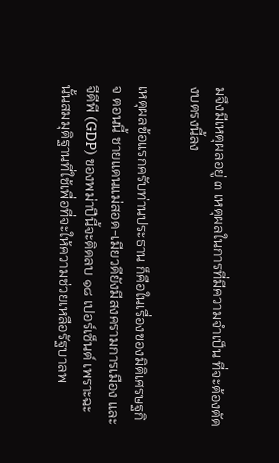มจึงมีเหตุผลอยู่ ๓ เหตุผลในการที่มีความจำเป็น ที่จะต้องตัดงบตรงนี้ลง

เหตุผลข้อแรกครับท่านประธาน ก็คือในเรื่องของมิติเศรษฐกิจ ตอนนี้ ชายแดนแม่สอด-เมียวดียังมีสงครามการเมือง และจีดีพี (GDP) ของพม่าปีนี้จะติดลบ ๑๘ เปอร์เซ็นต์ เพราะฉะนั้นสมมุติฐานที่ใช้เพื่อที่จะให้ความช่วยเหลือรัฐบาลพ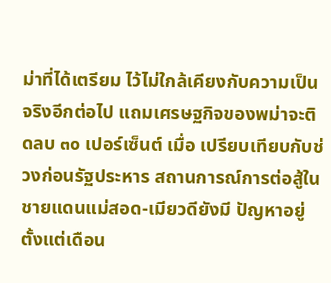ม่าที่ได้เตรียม ไว้ไม่ใกล้เคียงกับความเป็นจริงอีกต่อไป แถมเศรษฐกิจของพม่าจะติดลบ ๓๐ เปอร์เซ็นต์ เมื่อ เปรียบเทียบกับช่วงก่อนรัฐประหาร สถานการณ์การต่อสู้ในชายแดนแม่สอด-เมียวดียังมี ปัญหาอยู่ตั้งแต่เดือน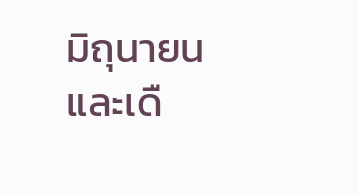มิถุนายนและเดื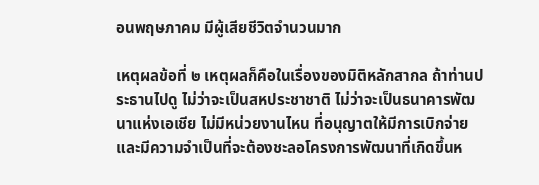อนพฤษภาคม มีผู้เสียชีวิตจำนวนมาก

เหตุผลข้อที่ ๒ เหตุผลก็คือในเรื่องของมิติหลักสากล ถ้าท่านประธานไปดู ไม่ว่าจะเป็นสหประชาชาติ ไม่ว่าจะเป็นธนาคารพัฒนาแห่งเอเชีย ไม่มีหน่วยงานไหน ที่อนุญาตให้มีการเบิกจ่ายและมีความจำเป็นที่จะต้องชะลอโครงการพัฒนาที่เกิดขึ้นห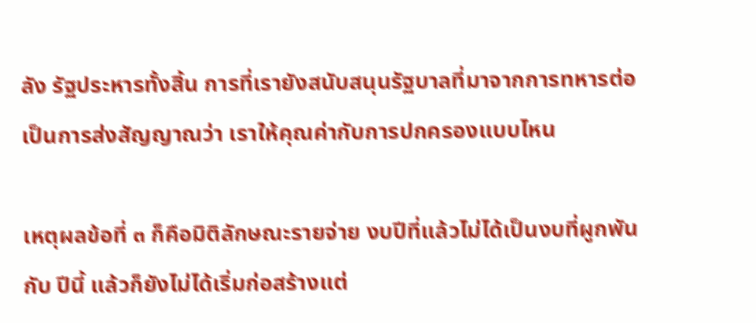ลัง รัฐประหารทั้งสิ้น การที่เรายังสนับสนุนรัฐบาลที่มาจากการทหารต่อเป็นการส่งสัญญาณว่า เราให้คุณค่ากับการปกครองแบบไหน

เหตุผลข้อที่ ๓ ก็คือมิติลักษณะรายจ่าย งบปีที่แล้วไม่ได้เป็นงบที่ผูกพันกับ ปีนี้ แล้วก็ยังไม่ได้เริ่มก่อสร้างแต่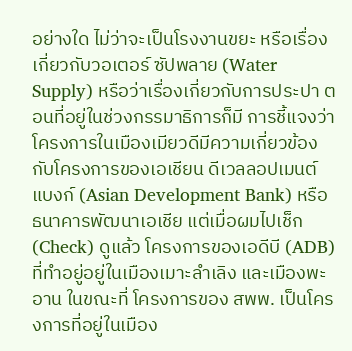อย่างใด ไม่ว่าจะเป็นโรงงานขยะ หรือเรื่องเกี่ยวกับวอเตอร์ ซัปพลาย (Water Supply) หรือว่าเรื่องเกี่ยวกับการประปา ตอนที่อยู่ในช่วงกรรมาธิการก็มี การชี้แจงว่าโครงการในเมืองเมียวดีมีความเกี่ยวข้องกับโครงการของเอเชียน ดีเวลลอปเมนต์ แบงก์ (Asian Development Bank) หรือธนาคารพัฒนาเอเชีย แต่เมื่อผมไปเช็ก (Check) ดูแล้ว โครงการของเอดีบี (ADB) ที่ทำอยู่อยู่ในเมืองเมาะลำเลิง และเมืองพะอาน ในขณะที่ โครงการของ สพพ. เป็นโครงการที่อยู่ในเมือง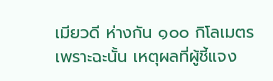เมียวดี ห่างกัน ๑๐๐ กิโลเมตร เพราะฉะนั้น เหตุผลที่ผู้ชี้แจง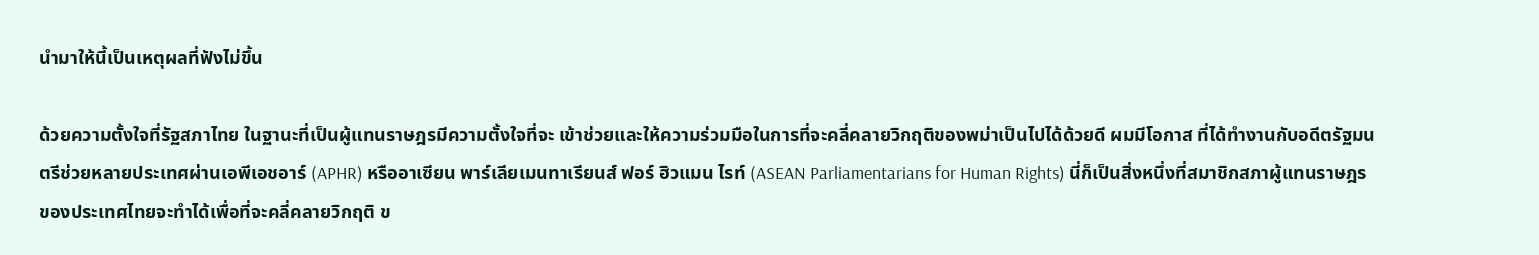นำมาให้นี้เป็นเหตุผลที่ฟังไม่ขึ้น

ด้วยความตั้งใจที่รัฐสภาไทย ในฐานะที่เป็นผู้แทนราษฎรมีความตั้งใจที่จะ เข้าช่วยและให้ความร่วมมือในการที่จะคลี่คลายวิกฤติของพม่าเป็นไปได้ด้วยดี ผมมีโอกาส ที่ได้ทำงานกับอดีตรัฐมนตรีช่วยหลายประเทศผ่านเอพีเอชอาร์ (APHR) หรืออาเซียน พาร์เลียเมนทาเรียนส์ ฟอร์ ฮิวแมน ไรท์ (ASEAN Parliamentarians for Human Rights) นี่ก็เป็นสิ่งหนึ่งที่สมาชิกสภาผู้แทนราษฎรของประเทศไทยจะทำได้เพื่อที่จะคลี่คลายวิกฤติ ข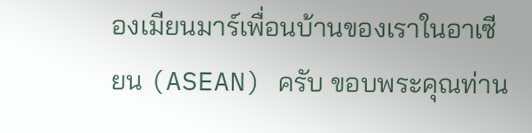องเมียนมาร์เพื่อนบ้านของเราในอาเซียน (ASEAN) ครับ ขอบพระคุณท่าน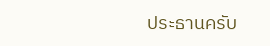ประธานครับ